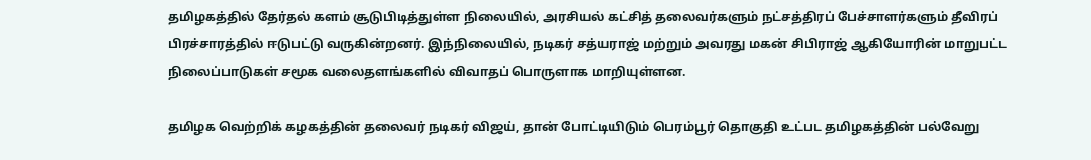தமிழகத்தில் தேர்தல் களம் சூடுபிடித்துள்ள நிலையில், அரசியல் கட்சித் தலைவர்களும் நட்சத்திரப் பேச்சாளர்களும் தீவிரப் பிரச்சாரத்தில் ஈடுபட்டு வருகின்றனர். இந்நிலையில், நடிகர் சத்யராஜ் மற்றும் அவரது மகன் சிபிராஜ் ஆகியோரின் மாறுபட்ட நிலைப்பாடுகள் சமூக வலைதளங்களில் விவாதப் பொருளாக மாறியுள்ளன.

தமிழக வெற்றிக் கழகத்தின் தலைவர் நடிகர் விஜய், தான் போட்டியிடும் பெரம்பூர் தொகுதி உட்பட தமிழகத்தின் பல்வேறு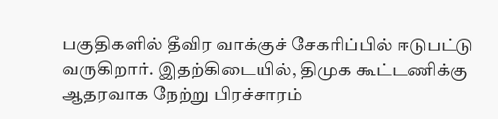பகுதிகளில் தீவிர வாக்குச் சேகரிப்பில் ஈடுபட்டு வருகிறார். இதற்கிடையில், திமுக கூட்டணிக்கு ஆதரவாக நேற்று பிரச்சாரம்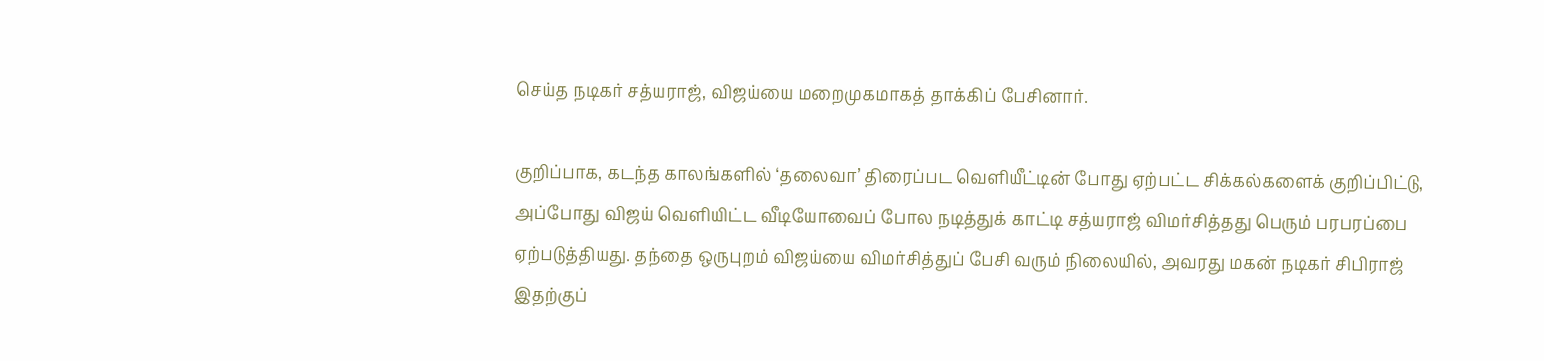செய்த நடிகர் சத்யராஜ், விஜய்யை மறைமுகமாகத் தாக்கிப் பேசினார்.

குறிப்பாக, கடந்த காலங்களில் ‘தலைவா’ திரைப்பட வெளியீட்டின் போது ஏற்பட்ட சிக்கல்களைக் குறிப்பிட்டு, அப்போது விஜய் வெளியிட்ட வீடியோவைப் போல நடித்துக் காட்டி சத்யராஜ் விமர்சித்தது பெரும் பரபரப்பை ஏற்படுத்தியது. தந்தை ஒருபுறம் விஜய்யை விமர்சித்துப் பேசி வரும் நிலையில், அவரது மகன் நடிகர் சிபிராஜ் இதற்குப்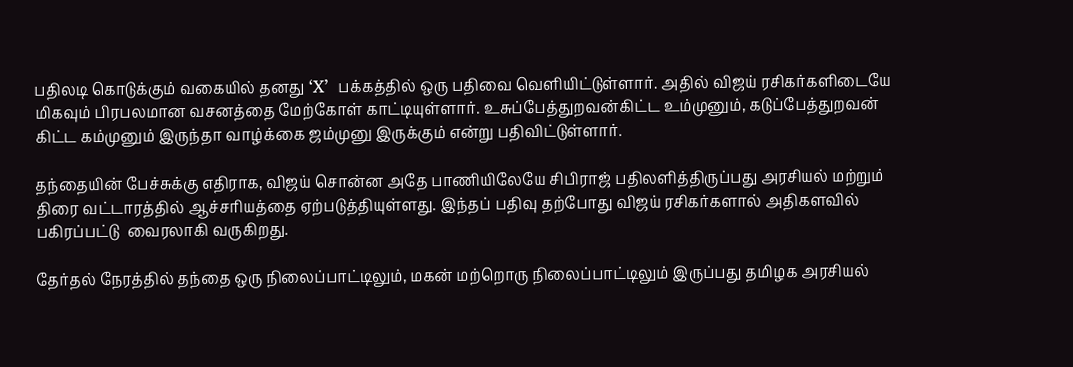பதிலடி கொடுக்கும் வகையில் தனது ‘X’  பக்கத்தில் ஒரு பதிவை வெளியிட்டுள்ளார். அதில் விஜய் ரசிகர்களிடையே மிகவும் பிரபலமான வசனத்தை மேற்கோள் காட்டியுள்ளார். உசுப்பேத்துறவன்கிட்ட உம்முனும், கடுப்பேத்துறவன் கிட்ட கம்முனும் இருந்தா வாழ்க்கை ஜம்முனு இருக்கும் என்று பதிவிட்டுள்ளார்.

தந்தையின் பேச்சுக்கு எதிராக, விஜய் சொன்ன அதே பாணியிலேயே சிபிராஜ் பதிலளித்திருப்பது அரசியல் மற்றும் திரை வட்டாரத்தில் ஆச்சரியத்தை ஏற்படுத்தியுள்ளது. இந்தப் பதிவு தற்போது விஜய் ரசிகர்களால் அதிகளவில் பகிரப்பட்டு  வைரலாகி வருகிறது.

தேர்தல் நேரத்தில் தந்தை ஒரு நிலைப்பாட்டிலும், மகன் மற்றொரு நிலைப்பாட்டிலும் இருப்பது தமிழக அரசியல்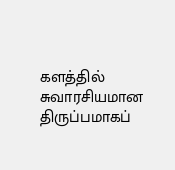களத்தில் சுவாரசியமான திருப்பமாகப்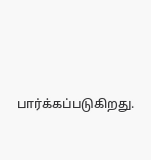பார்க்கப்படுகிறது.